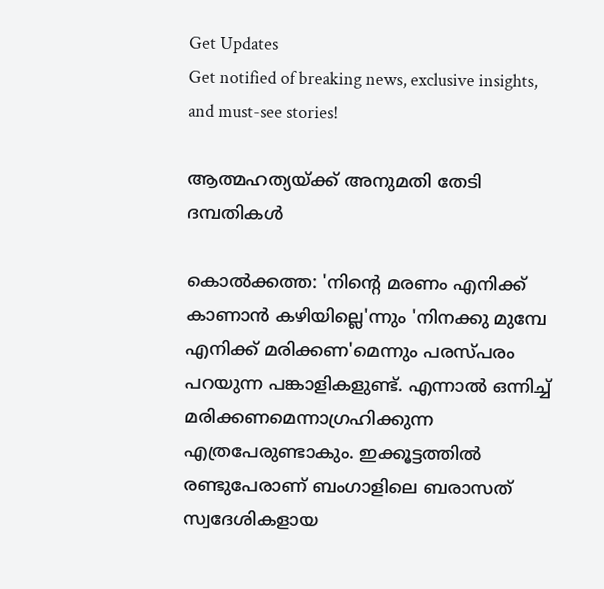Get Updates
Get notified of breaking news, exclusive insights, and must-see stories!

ആത്മഹത്യയ്‌ക്ക്‌ അനുമതി തേടി ദമ്പതികള്‍

കൊല്‍ക്കത്ത: 'നിന്റെ മരണം എനിക്ക്‌ കാണാന്‍ കഴിയില്ലെ'ന്നും 'നിനക്കു മുമ്പേ എനിക്ക്‌ മരിക്കണ'മെന്നും പരസ്‌പരം പറയുന്ന പങ്കാളികളുണ്ട്‌. എന്നാല്‍ ഒന്നിച്ച്‌ മരിക്കണമെന്നാഗ്രഹിക്കുന്ന എത്രപേരുണ്ടാകും. ഇക്കൂട്ടത്തില്‍ രണ്ടുപേരാണ്‌ ബംഗാളിലെ ബരാസത്‌ സ്വദേശികളായ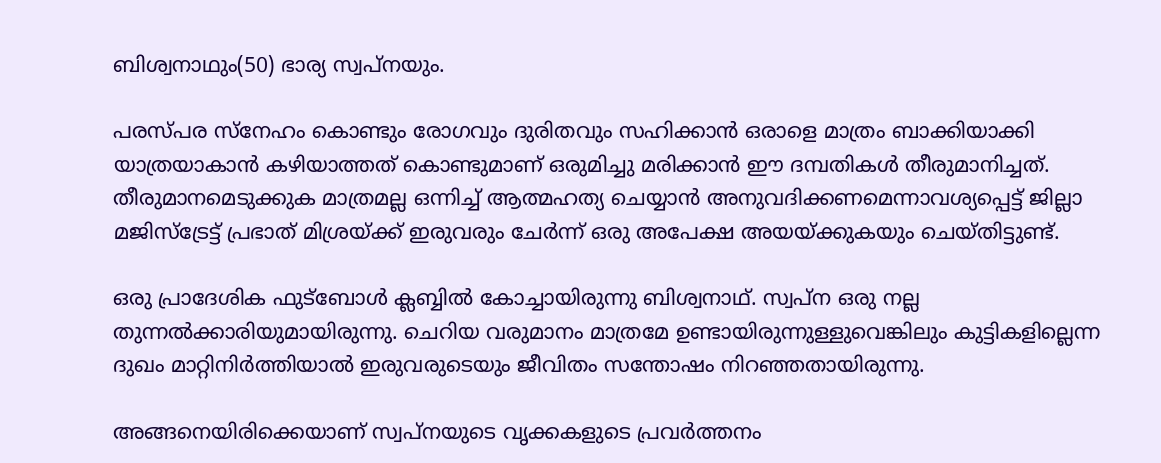ബിശ്വനാഥും(50) ഭാര്യ സ്വപ്‌നയും.

പരസ്‌പര സ്‌നേഹം കൊണ്ടും രോഗവും ദുരിതവും സഹിക്കാന്‍ ഒരാളെ മാത്രം ബാക്കിയാക്കി യാത്രയാകാന്‍ കഴിയാത്തത്‌ കൊണ്ടുമാണ്‌ ഒരുമിച്ചു മരിക്കാന്‍ ഈ ദമ്പതികള്‍ തീരുമാനിച്ചത്‌. തീരുമാനമെടുക്കുക മാത്രമല്ല ഒന്നിച്ച്‌ ആത്മഹത്യ ചെയ്യാന്‍ അനുവദിക്കണമെന്നാവശ്യപ്പെട്ട്‌ ജില്ലാ മജിസ്‌ട്രേട്ട്‌ പ്രഭാത്‌ മിശ്രയ്‌ക്ക്‌ ഇരുവരും ചേര്‍ന്ന്‌ ഒരു അപേക്ഷ അയയ്‌ക്കുകയും ചെയ്‌തിട്ടുണ്ട്‌.

ഒരു പ്രാദേശിക ഫുട്‌ബോള്‍ ക്ലബ്ബില്‍ കോച്ചായിരുന്നു ബിശ്വനാഥ്‌. സ്വപ്‌ന ഒരു നല്ല തുന്നല്‍ക്കാരിയുമായിരുന്നു. ചെറിയ വരുമാനം മാത്രമേ ഉണ്ടായിരുന്നുള്ളുവെങ്കിലും കുട്ടികളില്ലെന്ന ദുഖം മാറ്റിനിര്‍ത്തിയാല്‍ ഇരുവരുടെയും ജീവിതം സന്തോഷം നിറഞ്ഞതായിരുന്നു.

അങ്ങനെയിരിക്കെയാണ്‌ സ്വപ്‌നയുടെ വൃക്കകളുടെ പ്രവര്‍ത്തനം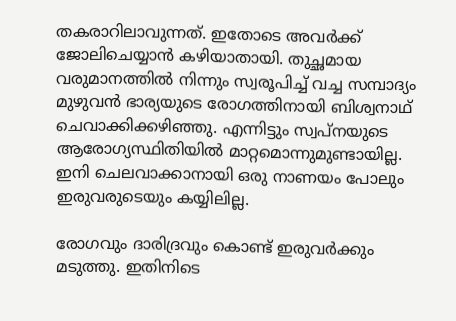തകരാറിലാവുന്നത്‌. ഇതോടെ അവര്‍ക്ക്‌ ജോലിചെയ്യാന്‍ കഴിയാതായി. തുച്ഛമായ വരുമാനത്തില്‍ നിന്നും സ്വരൂപിച്ച്‌ വച്ച സമ്പാദ്യം മുഴുവന്‍ ഭാര്യയുടെ രോഗത്തിനായി ബിശ്വനാഥ്‌ ചെവാക്കിക്കഴിഞ്ഞു. എന്നിട്ടും സ്വപ്‌നയുടെ ആരോഗ്യസ്ഥിതിയില്‍ മാറ്റമൊന്നുമുണ്ടായില്ല. ഇനി ചെലവാക്കാനായി ഒരു നാണയം പോലും ഇരുവരുടെയും കയ്യിലില്ല.

രോഗവും ദാരിദ്രവും കൊണ്ട്‌ ഇരുവര്‍ക്കും മടുത്തു. ഇതിനിടെ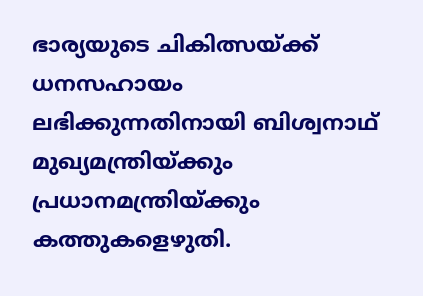ഭാര്യയുടെ ചികിത്സയ്‌ക്ക്‌ ധനസഹായം ലഭിക്കുന്നതിനായി ബിശ്വനാഥ്‌ മുഖ്യമന്ത്രിയ്‌ക്കും പ്രധാനമന്ത്രിയ്‌ക്കും കത്തുകളെഴുതി.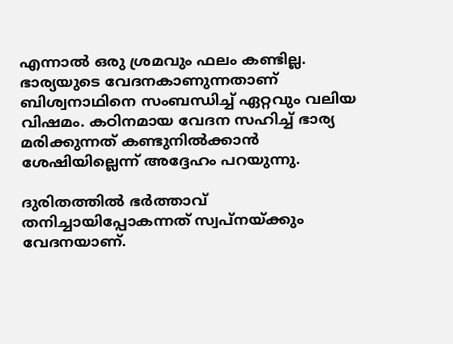എന്നാല്‍ ഒരു ശ്രമവും ഫലം കണ്ടില്ല. ഭാര്യയുടെ വേദനകാണുന്നതാണ്‌ ബിശ്വനാഥിനെ സംബന്ധിച്ച്‌ ഏറ്റവും വലിയ വിഷമം. കഠിനമായ വേദന സഹിച്ച്‌ ഭാര്യ മരിക്കുന്നത്‌ കണ്ടുനില്‍ക്കാന്‍ ശേഷിയില്ലെന്ന്‌ അദ്ദേഹം പറയുന്നു.

ദുരിതത്തില്‍ ഭര്‍ത്താവ്‌ തനിച്ചായിപ്പോകന്നത്‌ സ്വപ്‌നയ്‌ക്കും വേദനയാണ്‌.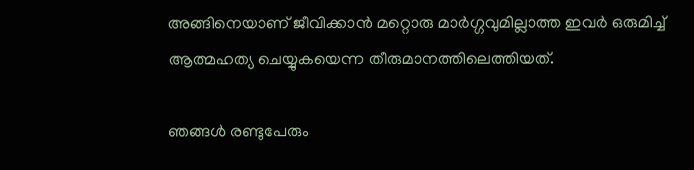അങ്ങിനെയാണ്‌ ജീവിക്കാന്‍ മറ്റൊരു മാര്‍ഗ്ഗവുമില്ലാത്ത ഇവര്‍ ഒരുമിച്ച്‌ ആത്മഹത്യ ചെയ്യുകയെന്ന തീരുമാനത്തിലെത്തിയത്‌.

ഞങ്ങള്‍ രണ്ടുപേരും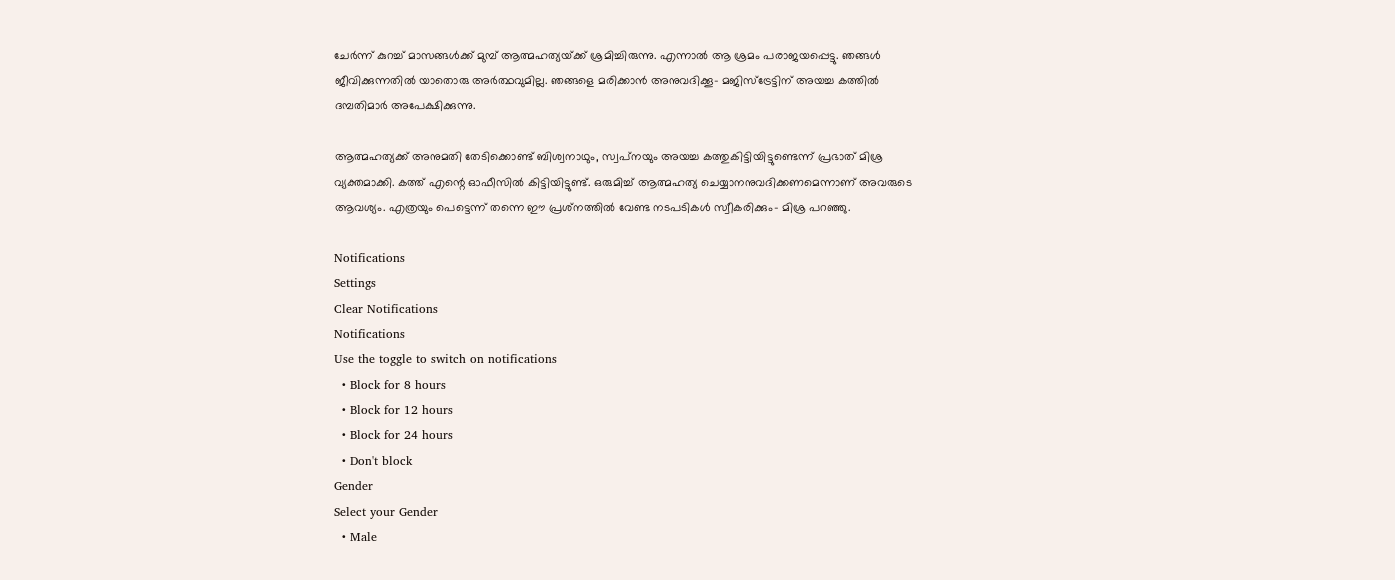ചേര്‍ന്ന്‌ കുറച്ച്‌ മാസങ്ങള്‍ക്ക്‌ മുമ്പ്‌ ആത്മഹത്യയ്‌ക്ക്‌ ശ്രമിച്ചിരുന്നു. എന്നാല്‍ ആ ശ്രമം പരാജയപ്പെട്ടു. ഞങ്ങള്‍ ജീവിക്കുന്നതില്‍ യാതൊരു അര്‍ത്ഥവുമില്ല. ഞങ്ങളെ മരിക്കാന്‍ അനുവദിക്കൂ- മജിസ്‌ട്രേട്ടിന്‌ അയച്ച കത്തില്‍ ദമ്പതിമാര്‍ അപേക്ഷിക്കുന്നു.

ആത്മഹത്യക്ക്‌ അനുമതി തേടിക്കൊണ്ട്‌ ബിശ്വനാഥും, സ്വപ്‌നയും അയച്ച കത്തുകിട്ടിയിട്ടുണ്ടെന്ന്‌ പ്രഭാത്‌ മിശ്ര വ്യക്തമാക്കി. കത്ത്‌ എന്റെ ഓഫീസില്‍ കിട്ടിയിട്ടുണ്ട്‌. ഒരുമിച്ച്‌ ആത്മഹത്യ ചെയ്യാനനുവദിക്കണമെന്നാണ്‌ അവരുടെ ആവശ്യം. എത്രയും പെട്ടെന്ന്‌ തന്നെ ഈ പ്രശ്‌നത്തില്‍ വേണ്ട നടപടികള്‍ സ്വീകരിക്കും- മിശ്ര പറഞ്ഞു.

Notifications
Settings
Clear Notifications
Notifications
Use the toggle to switch on notifications
  • Block for 8 hours
  • Block for 12 hours
  • Block for 24 hours
  • Don't block
Gender
Select your Gender
  • Male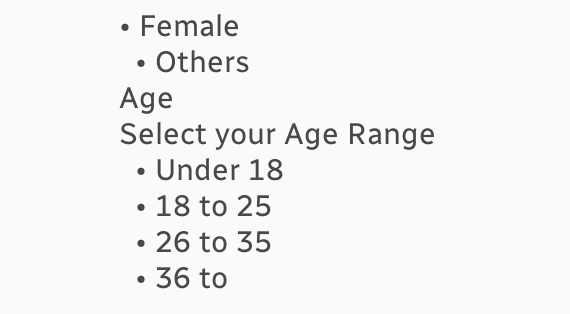• Female
  • Others
Age
Select your Age Range
  • Under 18
  • 18 to 25
  • 26 to 35
  • 36 to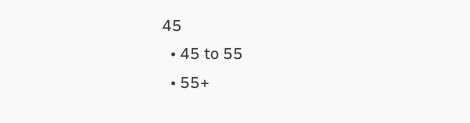45
  • 45 to 55
  • 55+